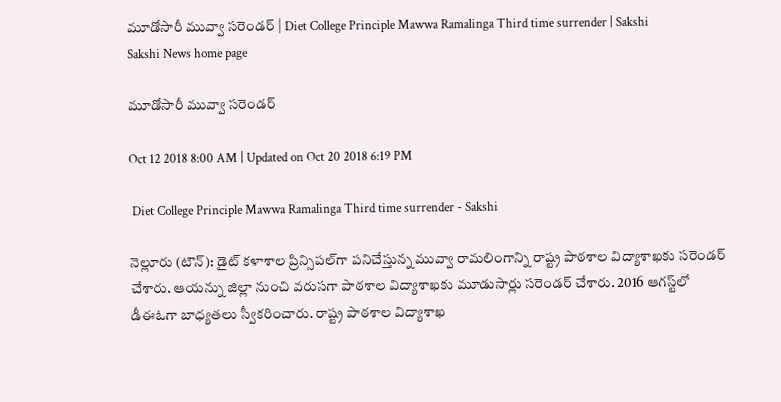మూడోసారీ మువ్వా సరెండర్‌ | Diet College Principle Mawwa Ramalinga Third time surrender | Sakshi
Sakshi News home page

మూడోసారీ మువ్వా సరెండర్‌

Oct 12 2018 8:00 AM | Updated on Oct 20 2018 6:19 PM

 Diet College Principle Mawwa Ramalinga Third time surrender - Sakshi

నెల్లూరు (టౌన్‌): డైట్‌ కళాశాల ప్రిన్సిపల్‌గా పనిచేస్తున్న మువ్వా రామలింగాన్ని రాష్ట్ర పాఠశాల విద్యాశాఖకు సరెండర్‌ చేశారు. ఆయన్ను జిల్లా నుంచి వరుసగా పాఠశాల విద్యాశాఖకు మూడుసార్లు సరెండర్‌ చేశారు. 2016 ఆగస్ట్‌లో డీఈఓగా బాధ్యతలు స్వీకరించారు. రాష్ట్ర పాఠశాల విద్యాశాఖ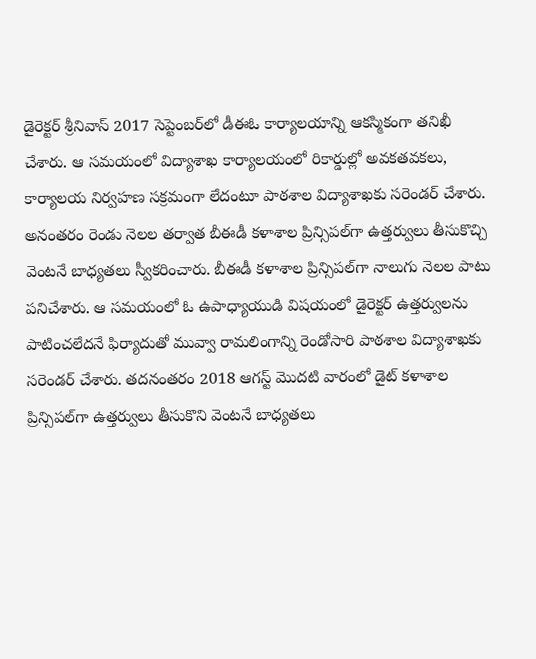డైరెక్టర్‌ శ్రీనివాస్‌ 2017 సెప్టెంబర్‌లో డీఈఓ కార్యాలయాన్ని ఆకస్మికంగా తనిఖీ చేశారు. ఆ సమయంలో విద్యాశాఖ కార్యాలయంలో రికార్డుల్లో అవకతవకలు, కార్యాలయ నిర్వహణ సక్రమంగా లేదంటూ పాఠశాల విద్యాశాఖకు సరెండర్‌ చేశారు. అనంతరం రెండు నెలల తర్వాత బీఈడీ కళాశాల ప్రిన్సిపల్‌గా ఉత్తర్వులు తీసుకొచ్చి వెంటనే బాధ్యతలు స్వీకరించారు. బీఈడీ కళాశాల ప్రిన్సిపల్‌గా నాలుగు నెలల పాటు పనిచేశారు. ఆ సమయంలో ఓ ఉపాధ్యాయుడి విషయంలో డైరెక్టర్‌ ఉత్తర్వులను పాటించలేదనే ఫిర్యాదుతో మువ్వా రామలింగాన్ని రెండోసారి పాఠశాల విద్యాశాఖకు సరెండర్‌ చేశారు. తదనంతరం 2018 ఆగస్ట్‌ మొదటి వారంలో డైట్‌ కళాశాల ప్రిన్సిపల్‌గా ఉత్తర్వులు తీసుకొని వెంటనే బాధ్యతలు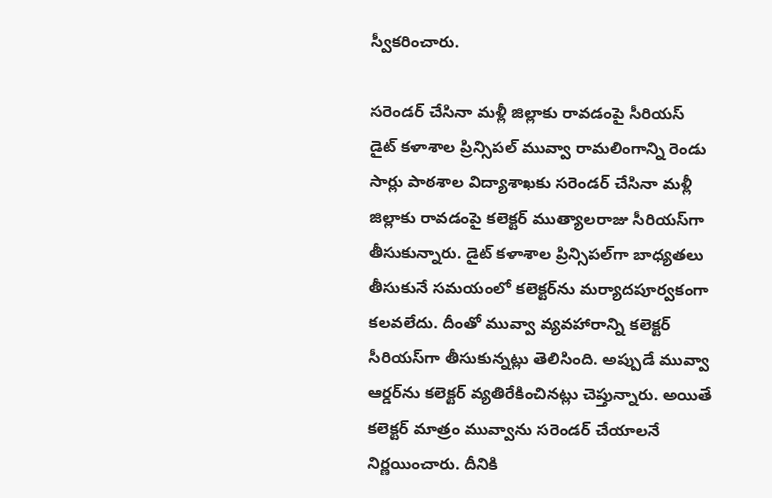స్వీకరించారు.

సరెండర్‌ చేసినా మళ్లీ జిల్లాకు రావడంపై సీరియస్‌
డైట్‌ కళాశాల ప్రిన్సిపల్‌ మువ్వా రామలింగాన్ని రెండు సార్లు పాఠశాల విద్యాశాఖకు సరెండర్‌ చేసినా మళ్లీ జిల్లాకు రావడంపై కలెక్టర్‌ ముత్యాలరాజు సీరియస్‌గా తీసుకున్నారు. డైట్‌ కళాశాల ప్రిన్సిపల్‌గా బాధ్యతలు తీసుకునే సమయంలో కలెక్టర్‌ను మర్యాదపూర్వకంగా కలవలేదు. దీంతో మువ్వా వ్యవహారాన్ని కలెక్టర్‌ సీరియస్‌గా తీసుకున్నట్లు తెలిసింది. అప్పుడే మువ్వా ఆర్డర్‌ను కలెక్టర్‌ వ్యతిరేకించినట్లు చెప్తున్నారు. అయితే కలెక్టర్‌ మాత్రం మువ్వాను సరెండర్‌ చేయాలనే నిర్ణయించారు. దీనికి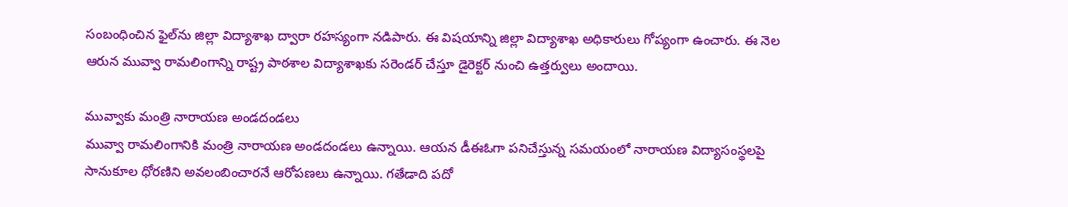సంబంధించిన ఫైల్‌ను జిల్లా విద్యాశాఖ ద్వారా రహస్యంగా నడిపారు. ఈ విషయాన్ని జిల్లా విద్యాశాఖ అధికారులు గోప్యంగా ఉంచారు. ఈ నెల ఆరున మువ్వా రామలింగాన్ని రాష్ట్ర పాఠశాల విద్యాశాఖకు సరెండర్‌ చేస్తూ డైరెక్టర్‌ నుంచి ఉత్తర్వులు అందాయి.

మువ్వాకు మంత్రి నారాయణ అండదండలు
మువ్వా రామలింగానికి మంత్రి నారాయణ అండదండలు ఉన్నాయి. ఆయన డీఈఓగా పనిచేస్తున్న సమయంలో నారాయణ విద్యాసంస్థలపై సానుకూల ధోరణిని అవలంబించారనే ఆరోపణలు ఉన్నాయి. గతేడాది పదో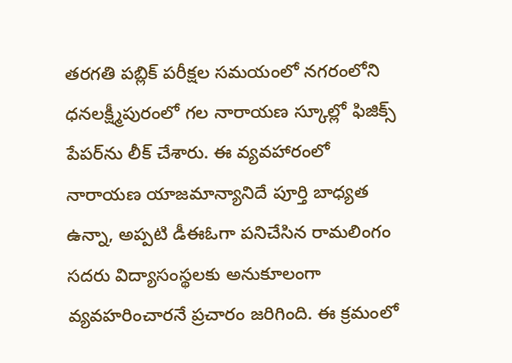తరగతి పబ్లిక్‌ పరీక్షల సమయంలో నగరంలోని ధనలక్ష్మీపురంలో గల నారాయణ స్కూల్లో ఫిజిక్స్‌ పేపర్‌ను లీక్‌ చేశారు. ఈ వ్యవహారంలో నారాయణ యాజమాన్యానిదే పూర్తి బాధ్యత ఉన్నా, అప్పటి డీఈఓగా పనిచేసిన రామలింగం సదరు విద్యాసంస్థలకు అనుకూలంగా వ్యవహరించారనే ప్రచారం జరిగింది. ఈ క్రమంలో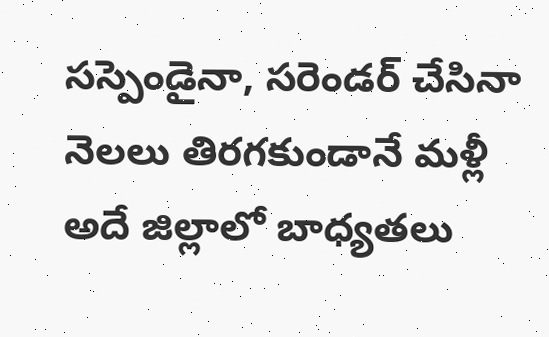సస్పెండైనా, సరెండర్‌ చేసినా నెలలు తిరగకుండానే మళ్లీ అదే జిల్లాలో బాధ్యతలు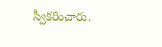స్వీకరించారు.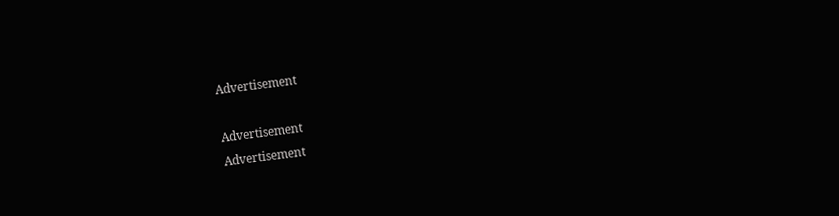Advertisement

Advertisement
Advertisement